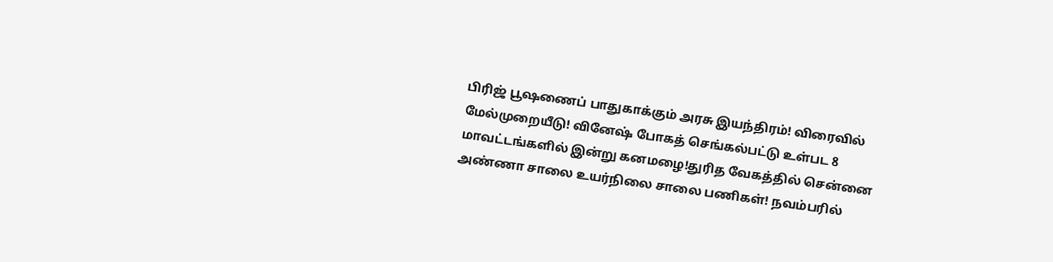பிரிஜ் பூஷணைப் பாதுகாக்கும் அரசு இயந்திரம்! விரைவில் மேல்முறையீடு! வினேஷ் போகத் செங்கல்பட்டு உள்பட 8 மாவட்டங்களில் இன்று கனமழை!துரித வேகத்தில் சென்னை அண்ணா சாலை உயர்நிலை சாலை பணிகள்! நவம்பரில்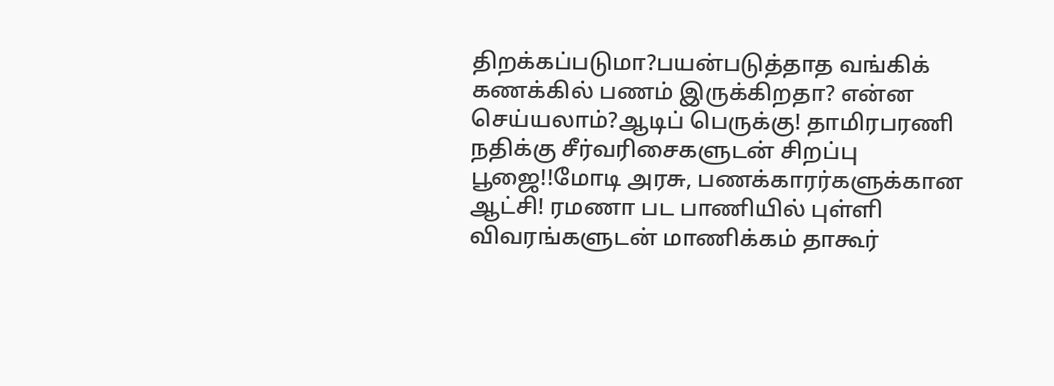திறக்கப்படுமா?பயன்படுத்தாத வங்கிக் கணக்கில் பணம் இருக்கிறதா? என்ன செய்யலாம்?ஆடிப் பெருக்கு! தாமிரபரணி நதிக்கு சீர்வரிசைகளுடன் சிறப்பு பூஜை!!மோடி அரசு, பணக்காரர்களுக்கான ஆட்சி! ரமணா பட பாணியில் புள்ளி விவரங்களுடன் மாணிக்கம் தாகூர்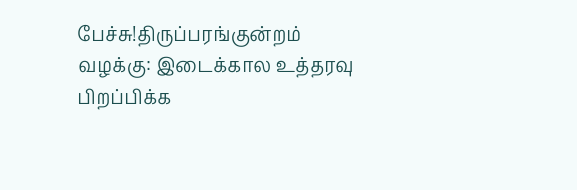பேச்சு!திருப்பரங்குன்றம் வழக்கு: இடைக்கால உத்தரவு பிறப்பிக்க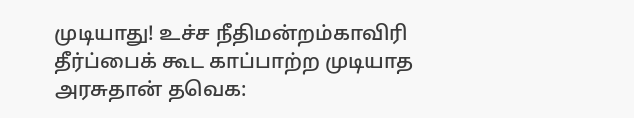முடியாது! உச்ச நீதிமன்றம்காவிரி தீர்ப்பைக் கூட காப்பாற்ற முடியாத அரசுதான் தவெக: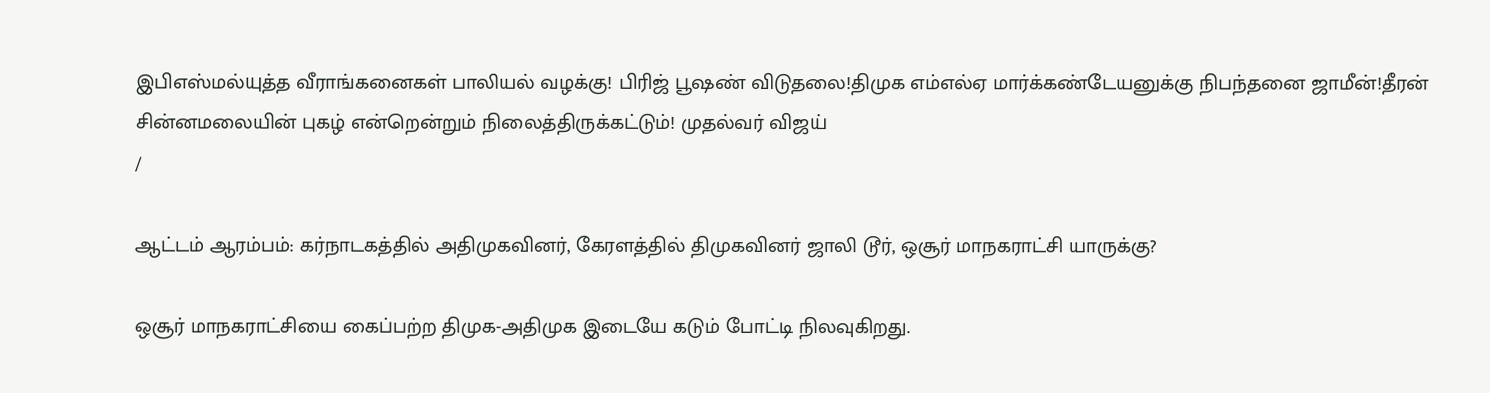இபிஎஸ்மல்யுத்த வீராங்கனைகள் பாலியல் வழக்கு! பிரிஜ் பூஷண் விடுதலை!திமுக எம்எல்ஏ மார்க்கண்டேயனுக்கு நிபந்தனை ஜாமீன்!தீரன் சின்னமலையின் புகழ் என்றென்றும் நிலைத்திருக்கட்டும்! முதல்வர் விஜய்
/

ஆட்டம் ஆரம்பம்: கர்நாடகத்தில் அதிமுகவினர், கேரளத்தில் திமுகவினர் ஜாலி டூர், ஒசூர் மாநகராட்சி யாருக்கு?

ஒசூர் மாநகராட்சியை கைப்பற்ற திமுக-அதிமுக இடையே கடும் போட்டி நிலவுகிறது.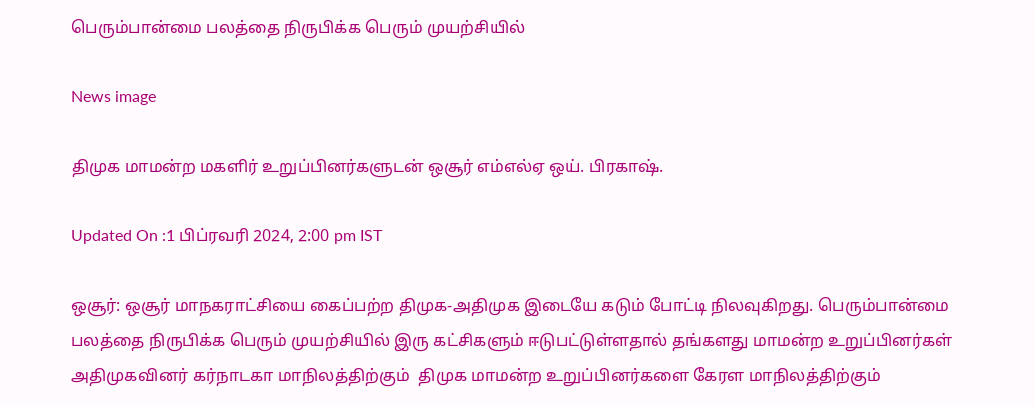பெரும்பான்மை பலத்தை நிருபிக்க பெரும் முயற்சியில்

News image

திமுக மாமன்ற மகளிர் உறுப்பினர்களுடன் ஒசூர் எம்எல்ஏ ஒய். பிரகாஷ்.

Updated On :1 பிப்ரவரி 2024, 2:00 pm IST

ஒசூர்: ஒசூர் மாநகராட்சியை கைப்பற்ற திமுக-அதிமுக இடையே கடும் போட்டி நிலவுகிறது. பெரும்பான்மை பலத்தை நிருபிக்க பெரும் முயற்சியில் இரு கட்சிகளும் ஈடுபட்டுள்ளதால் தங்களது மாமன்ற உறுப்பினர்கள் அதிமுகவினர் கர்நாடகா மாநிலத்திற்கும்  திமுக மாமன்ற உறுப்பினர்களை கேரள மாநிலத்திற்கும்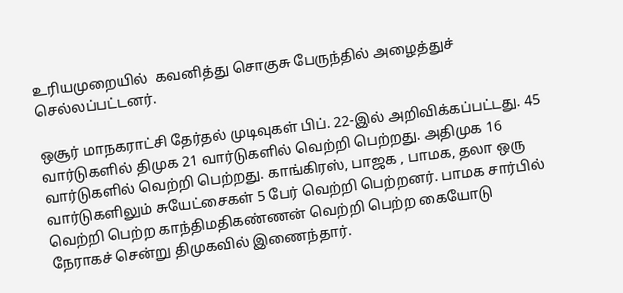உரியமுறையில்  கவனித்து சொகுசு பேருந்தில் அழைத்துச் செல்லப்பட்டனர்.

ஒசூர் மாநகராட்சி தேர்தல் முடிவுகள் பிப். 22-இல் அறிவிக்கப்பட்டது. 45 வார்டுகளில் திமுக 21 வார்டுகளில் வெற்றி பெற்றது. அதிமுக 16 வார்டுகளில் வெற்றி பெற்றது. காங்கிரஸ், பாஜக , பாமக, தலா ஒரு வார்டுகளிலும் சுயேட்சைகள் 5 பேர் வெற்றி பெற்றனர். பாமக சார்பில் வெற்றி பெற்ற காந்திமதிகண்ணன் வெற்றி பெற்ற கையோடு நேராகச் சென்று திமுகவில் இணைந்தார்.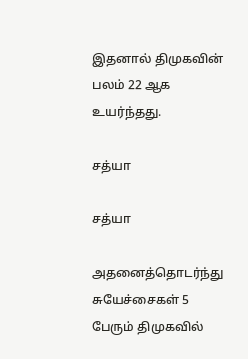இதனால் திமுகவின் பலம் 22 ஆக உயர்ந்தது.

சத்யா

சத்யா

அதனைத்தொடர்ந்து சுயேச்சைகள் 5 பேரும் திமுகவில்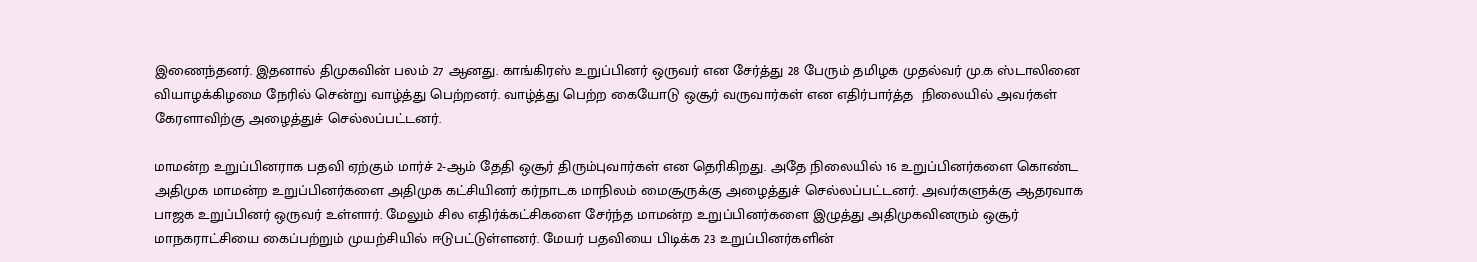இணைந்தனர். இதனால் திமுகவின் பலம் 27 ஆனது. காங்கிரஸ் உறுப்பினர் ஒருவர் என சேர்த்து 28 பேரும் தமிழக முதல்வர் மு.க ஸ்டாலினை வியாழக்கிழமை நேரில் சென்று வாழ்த்து பெற்றனர். வாழ்த்து பெற்ற கையோடு ஒசூர் வருவார்கள் என எதிர்பார்த்த  நிலையில் அவர்கள் கேரளாவிற்கு அழைத்துச் செல்லப்பட்டனர்.

மாமன்ற உறுப்பினராக பதவி ஏற்கும் மார்ச் 2-ஆம் தேதி ஒசூர் திரும்புவார்கள் என தெரிகிறது. அதே நிலையில் 16 உறுப்பினர்களை கொண்ட அதிமுக மாமன்ற உறுப்பினர்களை அதிமுக கட்சியினர் கர்நாடக மாநிலம் மைசூருக்கு அழைத்துச் செல்லப்பட்டனர். அவர்களுக்கு ஆதரவாக பாஜக உறுப்பினர் ஒருவர் உள்ளார். மேலும் சில எதிர்க்கட்சிகளை சேர்ந்த மாமன்ற உறுப்பினர்களை இழுத்து அதிமுகவினரும் ஒசூர் மாநகராட்சியை கைப்பற்றும் முயற்சியில் ஈடுபட்டுள்ளனர். மேயர் பதவியை பிடிக்க 23 உறுப்பினர்களின்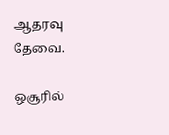ஆதரவு தேவை.

ஒசூரில்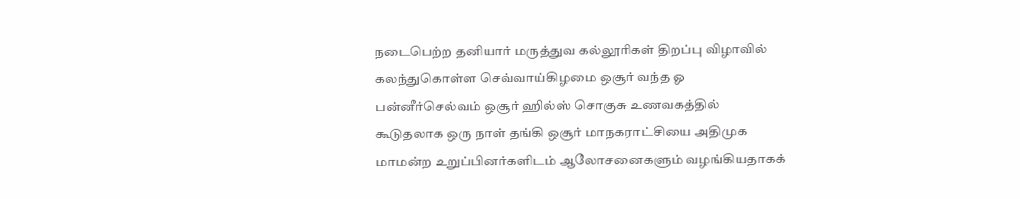நடைபெற்ற தனியார் மருத்துவ கல்லூரிகள் திறப்பு விழாவில் கலந்துகொள்ள செவ்வாய்கிழமை ஒசூர் வந்த ஓ பன்னீர்செல்வம் ஒசூர் ஹில்ஸ் சொகுசு உணவகத்தில் கூடுதலாக ஒரு நாள் தங்கி ஒசூர் மாநகராட்சியை அதிமுக மாமன்ற உறுப்பினர்களிடம் ஆலோசனைகளும் வழங்கியதாகக்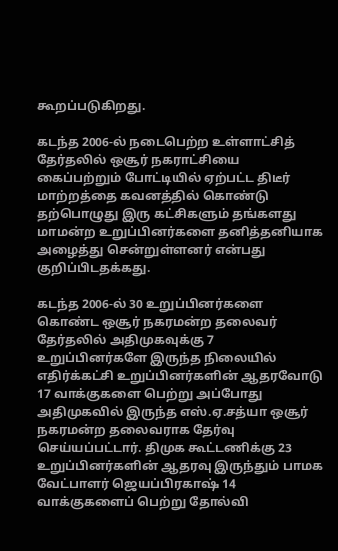கூறப்படுகிறது.

கடந்த 2006-ல் நடைபெற்ற உள்ளாட்சித் தேர்தலில் ஒசூர் நகராட்சியை கைப்பற்றும் போட்டியில் ஏற்பட்ட திடீர் மாற்றத்தை கவனத்தில் கொண்டு தற்பொழுது இரு கட்சிகளும் தங்களது மாமன்ற உறுப்பினர்களை தனித்தனியாக அழைத்து சென்றுள்ளனர் என்பது குறிப்பிடதக்கது.

கடந்த 2006-ல் 30 உறுப்பினர்களை கொண்ட ஒசூர் நகரமன்ற தலைவர் தேர்தலில் அதிமுகவுக்கு 7 உறுப்பினர்களே இருந்த நிலையில் எதிர்க்கட்சி உறுப்பினர்களின் ஆதரவோடு 17 வாக்குகளை பெற்று அப்போது அதிமுகவில் இருந்த எஸ்.ஏ.சத்யா ஒசூர் நகரமன்ற தலைவராக தேர்வு செய்யப்பட்டார். திமுக கூட்டணிக்கு 23 உறுப்பினர்களின் ஆதரவு இருந்தும் பாமக வேட்பாளர் ஜெயப்பிரகாஷ் 14 வாக்குகளைப் பெற்று தோல்வி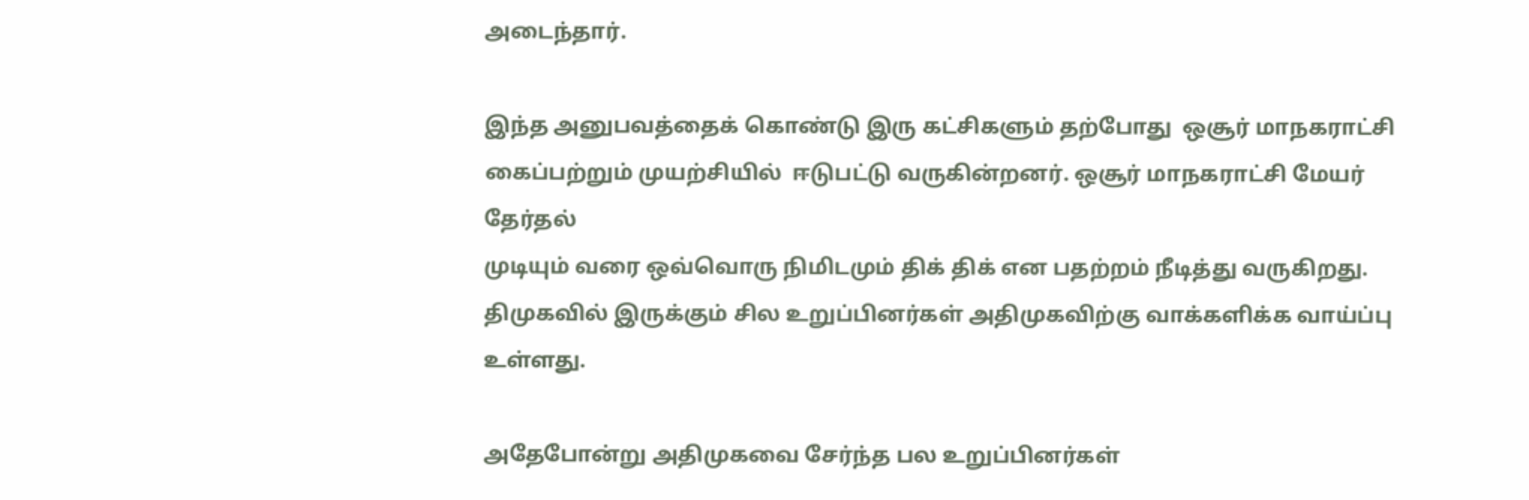அடைந்தார்.

இந்த அனுபவத்தைக் கொண்டு இரு கட்சிகளும் தற்போது  ஒசூர் மாநகராட்சி கைப்பற்றும் முயற்சியில்  ஈடுபட்டு வருகின்றனர். ஒசூர் மாநகராட்சி மேயர் தேர்தல்
முடியும் வரை ஒவ்வொரு நிமிடமும் திக் திக் என பதற்றம் நீடித்து வருகிறது. திமுகவில் இருக்கும் சில உறுப்பினர்கள் அதிமுகவிற்கு வாக்களிக்க வாய்ப்பு உள்ளது.

அதேபோன்று அதிமுகவை சேர்ந்த பல உறுப்பினர்கள்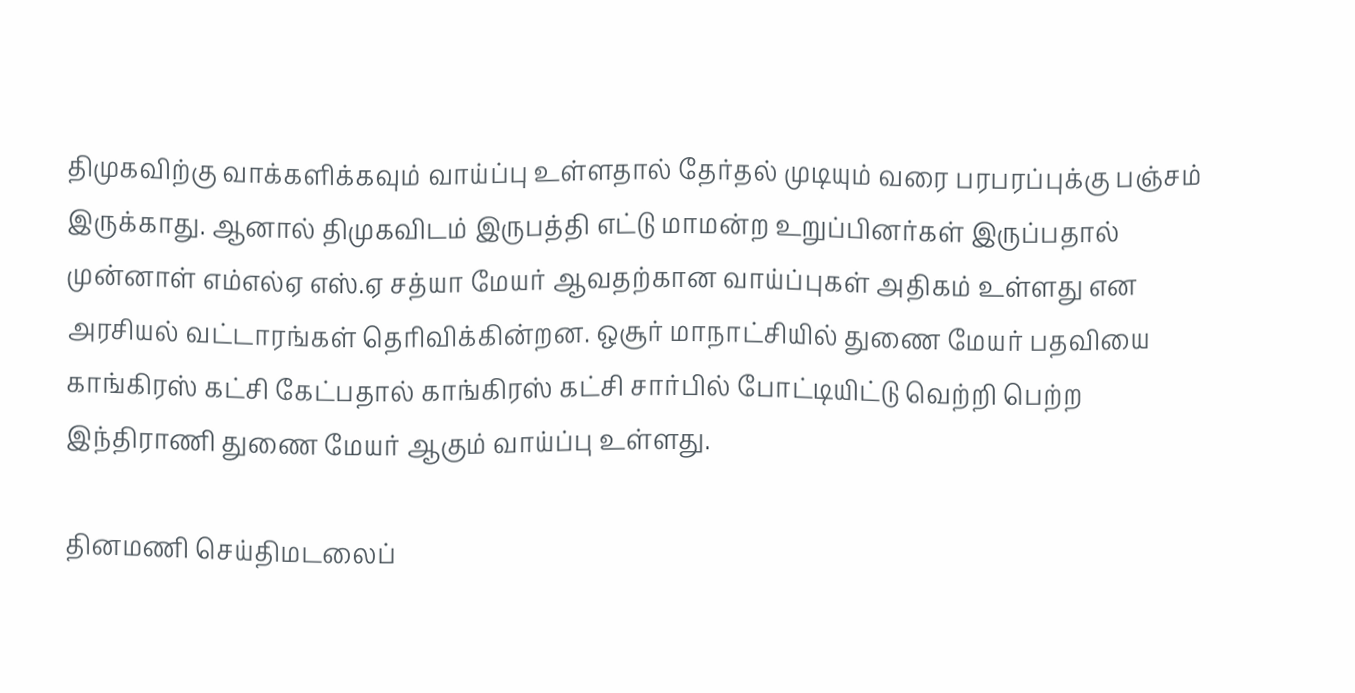திமுகவிற்கு வாக்களிக்கவும் வாய்ப்பு உள்ளதால் தேர்தல் முடியும் வரை பரபரப்புக்கு பஞ்சம் இருக்காது. ஆனால் திமுகவிடம் இருபத்தி எட்டு மாமன்ற உறுப்பினர்கள் இருப்பதால் முன்னாள் எம்எல்ஏ எஸ்.ஏ சத்யா மேயர் ஆவதற்கான வாய்ப்புகள் அதிகம் உள்ளது என அரசியல் வட்டாரங்கள் தெரிவிக்கின்றன. ஒசூர் மாநாட்சியில் துணை மேயர் பதவியை காங்கிரஸ் கட்சி கேட்பதால் காங்கிரஸ் கட்சி சார்பில் போட்டியிட்டு வெற்றி பெற்ற இந்திராணி துணை மேயர் ஆகும் வாய்ப்பு உள்ளது.

தினமணி செய்திமடலைப்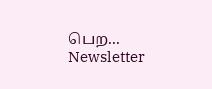பெற... Newsletter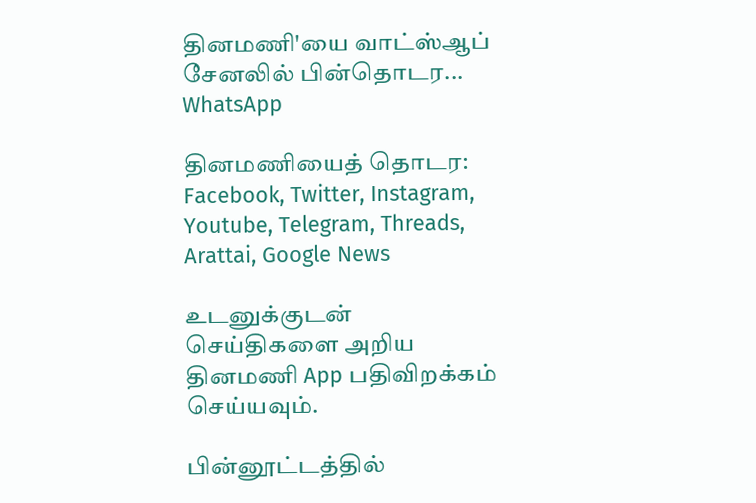தினமணி'யை வாட்ஸ்ஆப் சேனலில் பின்தொடர... WhatsApp

தினமணியைத் தொடர: Facebook, Twitter, Instagram, Youtube, Telegram, Threads, Arattai, Google News

உடனுக்குடன் செய்திகளை அறிய தினமணி App பதிவிறக்கம் செய்யவும்.

பின்னூட்டத்தில்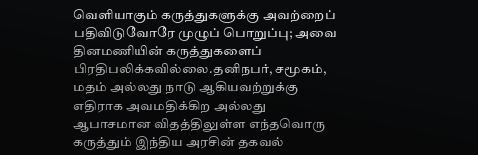வெளியாகும் கருத்துகளுக்கு அவற்றைப் பதிவிடுவோரே முழுப் பொறுப்பு; அவை தினமணியின் கருத்துகளைப் பிரதிபலிக்கவில்லை.தனிநபர், சமூகம், மதம் அல்லது நாடு ஆகியவற்றுக்கு எதிராக அவமதிக்கிற அல்லது ஆபாசமான விதத்திலுள்ள எந்தவொரு கருத்தும் இந்திய அரசின் தகவல்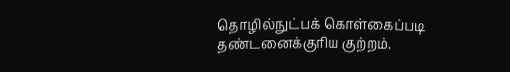தொழில்நுட்பக் கொள்கைப்படி தண்டனைக்குரிய குற்றம்.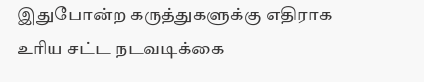இதுபோன்ற கருத்துகளுக்கு எதிராக உரிய சட்ட நடவடிக்கை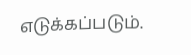எடுக்கப்படும்.